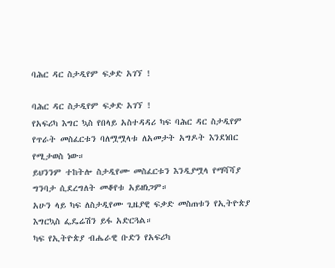ባሕር ዳር ስታዲየም ፍቃድ አገኘ !

ባሕር ዳር ስታዲየም ፍቃድ አገኘ !
የአፍሪካ እግር ኳስ የበላይ አስተዳዳሪ ካፍ ባሕር ዳር ስታዲየም የጥራት መስፈርቱን ባለሟሟላቱ ለአመታት አግዶት እንደነበር የሚታወስ ነው።
ይህንንም ተከትሎ ስታዲየሙ መስፈርቱን እንዲያሟላ የማሻሻያ ግንባታ ሲደረግለት መቆየቱ አይዘነጋም።
አሁን ላይ ካፍ ለስታዲየሙ ጊዜያዊ ፍቃድ መስጠቱን የኢትዮጵያ እግርኳስ ፌዴሬሽን ይፋ አድርጓል።
ካፍ የኢትዮጵያ ብሔራዊ ቡድን የአፍሪካ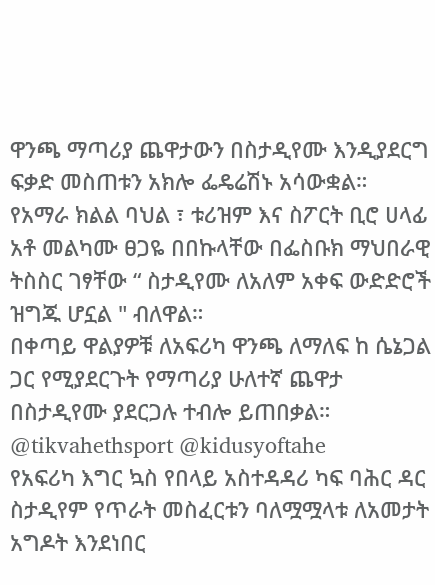ዋንጫ ማጣሪያ ጨዋታውን በስታዲየሙ እንዲያደርግ ፍቃድ መስጠቱን አክሎ ፌዴሬሽኑ አሳውቋል።
የአማራ ክልል ባህል ፣ ቱሪዝም እና ስፖርት ቢሮ ሀላፊ አቶ መልካሙ ፀጋዬ በበኩላቸው በፌስቡክ ማህበራዊ ትስስር ገፃቸው “ ስታዲየሙ ለአለም አቀፍ ውድድሮች ዝግጁ ሆኗል " ብለዋል።
በቀጣይ ዋልያዎቹ ለአፍሪካ ዋንጫ ለማለፍ ከ ሴኔጋል ጋር የሚያደርጉት የማጣሪያ ሁለተኛ ጨዋታ በስታዲየሙ ያደርጋሉ ተብሎ ይጠበቃል።
@tikvahethsport @kidusyoftahe
የአፍሪካ እግር ኳስ የበላይ አስተዳዳሪ ካፍ ባሕር ዳር ስታዲየም የጥራት መስፈርቱን ባለሟሟላቱ ለአመታት አግዶት እንደነበር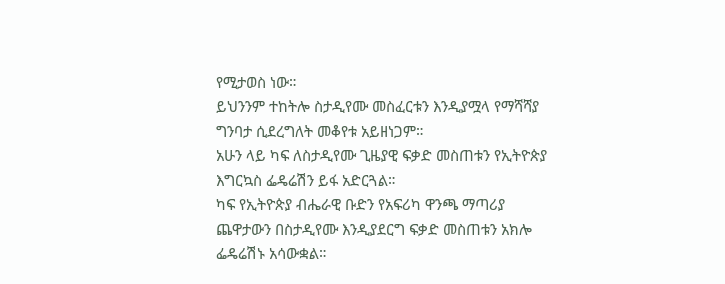የሚታወስ ነው።
ይህንንም ተከትሎ ስታዲየሙ መስፈርቱን እንዲያሟላ የማሻሻያ ግንባታ ሲደረግለት መቆየቱ አይዘነጋም።
አሁን ላይ ካፍ ለስታዲየሙ ጊዜያዊ ፍቃድ መስጠቱን የኢትዮጵያ እግርኳስ ፌዴሬሽን ይፋ አድርጓል።
ካፍ የኢትዮጵያ ብሔራዊ ቡድን የአፍሪካ ዋንጫ ማጣሪያ ጨዋታውን በስታዲየሙ እንዲያደርግ ፍቃድ መስጠቱን አክሎ ፌዴሬሽኑ አሳውቋል።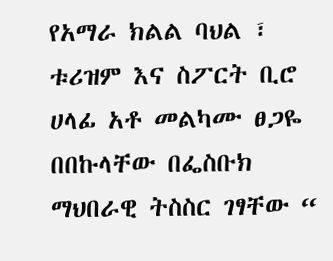የአማራ ክልል ባህል ፣ ቱሪዝም እና ስፖርት ቢሮ ሀላፊ አቶ መልካሙ ፀጋዬ በበኩላቸው በፌስቡክ ማህበራዊ ትስስር ገፃቸው “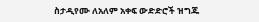ስታዲየሙ ለአለም አቀፍ ውድድሮች ዝግጁ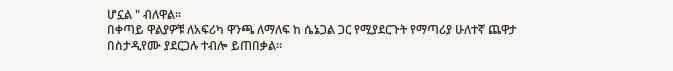ሆኗል " ብለዋል።
በቀጣይ ዋልያዎቹ ለአፍሪካ ዋንጫ ለማለፍ ከ ሴኔጋል ጋር የሚያደርጉት የማጣሪያ ሁለተኛ ጨዋታ በስታዲየሙ ያደርጋሉ ተብሎ ይጠበቃል።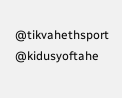@tikvahethsport @kidusyoftahe